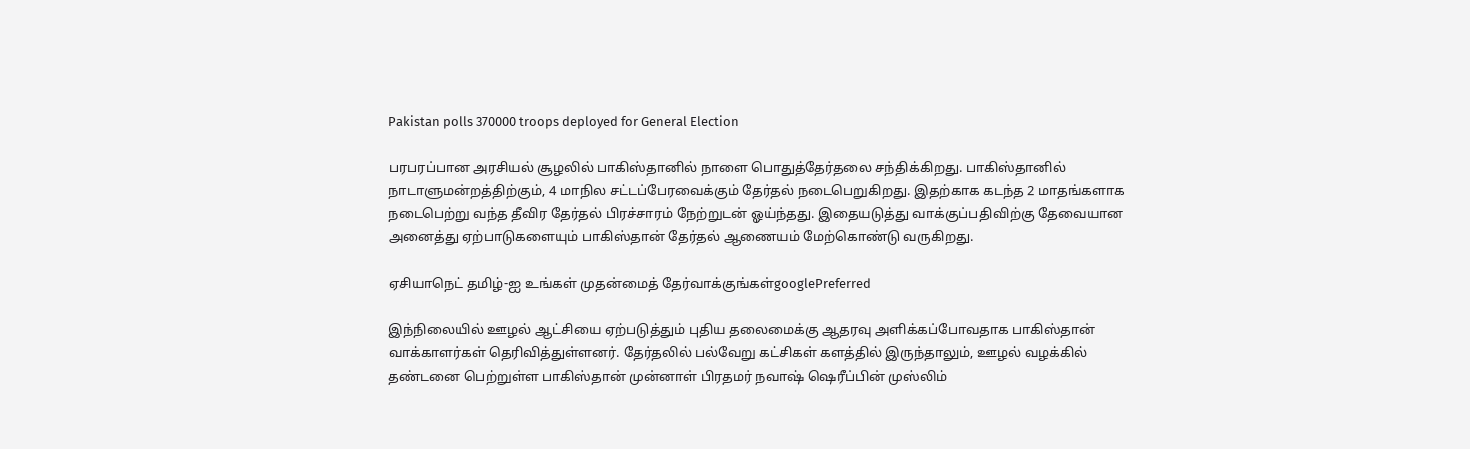Pakistan polls 370000 troops deployed for General Election

பரபரப்பான அரசியல் சூழலில் பாகிஸ்தானில் நாளை பொதுத்தேர்தலை சந்திக்கிறது. பாகிஸ்தானில் நாடாளுமன்றத்திற்கும், 4 மாநில சட்டப்பேரவைக்கும் தேர்தல் நடைபெறுகிறது. இதற்காக கடந்த 2 மாதங்களாக நடைபெற்று வந்த தீவிர தேர்தல் பிரச்சாரம் நேற்றுடன் ஓய்ந்தது. இதையடுத்து வாக்குப்பதிவிற்கு தேவையான அனைத்து ஏற்பாடுகளையும் பாகிஸ்தான் தேர்தல் ஆணையம் மேற்கொண்டு வருகிறது.

ஏசியாநெட் தமிழ்-ஐ உங்கள் முதன்மைத் தேர்வாக்குங்கள்googlePreferred

இந்நிலையில் ஊழல் ஆட்சியை ஏற்படுத்தும் புதிய தலைமைக்கு ஆதரவு அளிக்கப்போவதாக பாகிஸ்தான் வாக்காளர்கள் தெரிவித்துள்ளனர். தேர்தலில் பல்வேறு கட்சிகள் களத்தில் இருந்தாலும், ஊழல் வழக்கில் தண்டனை பெற்றுள்ள பாகிஸ்தான் முன்னாள் பிரதமர் நவாஷ் ஷெரீப்பின் முஸ்லிம்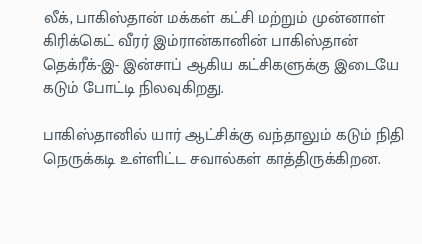லீக், பாகிஸ்தான் மக்கள் கட்சி மற்றும் முன்னாள் கிரிக்கெட் வீரர் இம்ரான்கானின் பாகிஸ்தான் தெக்ரீக்-இ- இன்சாப் ஆகிய கட்சிகளுக்கு இடையே கடும் போட்டி நிலவுகிறது.

பாகிஸ்தானில் யார் ஆட்சிக்கு வந்தாலும் கடும் நிதி நெருக்கடி உள்ளிட்ட சவால்கள் காத்திருக்கிறன.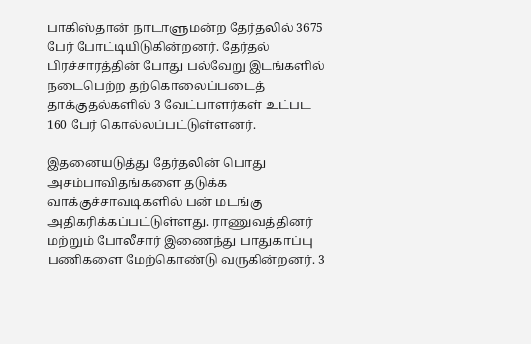பாகிஸ்தான் நாடாளுமன்ற தேர்தலில் 3675 பேர் போட்டியிடுகின்றனர். தேர்தல் பிரச்சாரத்தின் போது பல்வேறு இடங்களில் நடைபெற்ற தற்கொலைப்படைத் தாக்குதல்களில் 3 வேட்பாளர்கள் உட்பட 160 பேர் கொல்லப்பட்டுள்ளனர்.

இதனையடுத்து தேர்தலின் பொது அசம்பாவிதங்களை தடுக்க வாக்குச்சாவடிகளில் பன் மடங்கு அதிகரிக்கப்பட்டுள்ளது. ராணுவத்தினர் மற்றும் போலீசார் இணைந்து பாதுகாப்பு பணிகளை மேற்கொண்டு வருகின்றனர். 3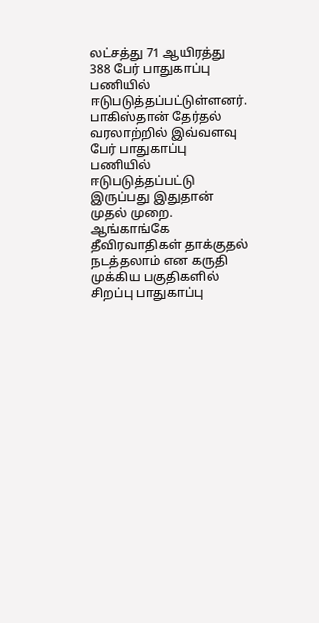லட்சத்து 71 ஆயிரத்து 388 பேர் பாதுகாப்பு பணியில் ஈடுபடுத்தப்பட்டுள்ளனர். பாகிஸ்தான் தேர்தல் வரலாற்றில் இவ்வளவு பேர் பாதுகாப்பு பணியில் ஈடுபடுத்தப்பட்டு இருப்பது இதுதான் முதல் முறை. ஆங்காங்கே தீவிரவாதிகள் தாக்குதல் நடத்தலாம் என கருதி முக்கிய பகுதிகளில் சிறப்பு பாதுகாப்பு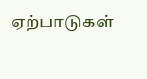ஏற்பாடுகள்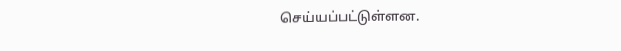செய்யப்பட்டுள்ளன.